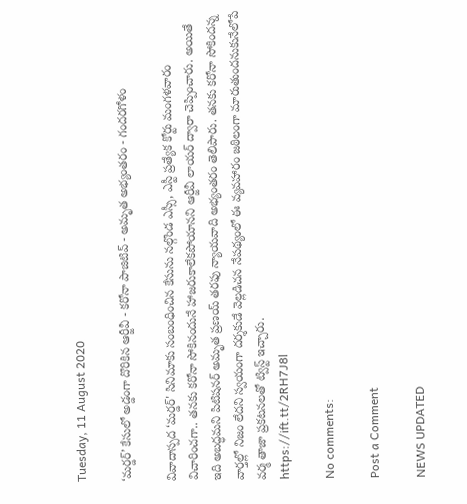Tuesday, 11 August 2020

‘మర్డర్’ కేసులో అడ్డంగా దొరికిన ఆర్జీవీ - కరోనా పాజిటివ్ - అమృత అభ్యంతరం - గందరగోళం

వివాదాస్పద ‘మర్డర్' సినిమాకు సంబంధించిన కేసును నల్గొండ ఎస్సీ, ఎస్టీ ప్రత్యేక కోర్టు మంగళవారం విచారించగా.. తనకు కరోనా సోకినందునే హాజరుకాలేకపోయానని ఆర్జీవీ లాయర్ ద్వారా చెప్పించారు. అయితే ఇది అబద్ధమని పిటిషనర్ అమృత ప్రణయ్ తరఫు న్యాయవాది అభ్యంతరం తెలిపారు. తనకు కరోనా సోకిందన్న వార్తల్లో నిజం లేదని స్వయంగా దర్శకుడే వెల్లడిచన నేపథ్యంలో ఈ వ్యవహారం జఠిలంగా మారుతుందనుకునేలోపే వర్మ తాజా ప్రకటనలతో ట్విస్ట్ ఇచ్చారు.
https://ift.tt/2RH7J8l

No comments:

Post a Comment

NEWS UPDATED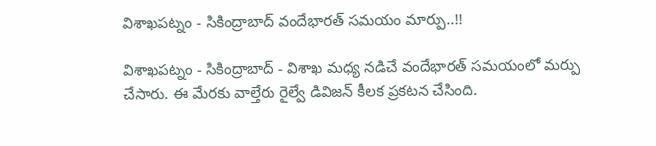విశాఖపట్నం - సికింద్రాబాద్ వందేభారత్ సమయం మార్పు..!!

విశాఖపట్నం - సికింద్రాబాద్ - విశాఖ మధ్య నడిచే వందేభారత్ సమయంలో మర్పు చేసారు. ఈ మేరకు వాల్తేరు రైల్వే డివిజన్ కీలక ప్రకటన చేసింది.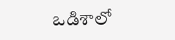ఒడిశాలో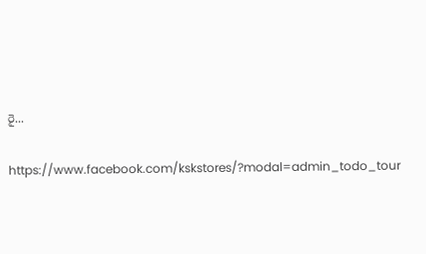రై...

https://www.facebook.com/kskstores/?modal=admin_todo_tour